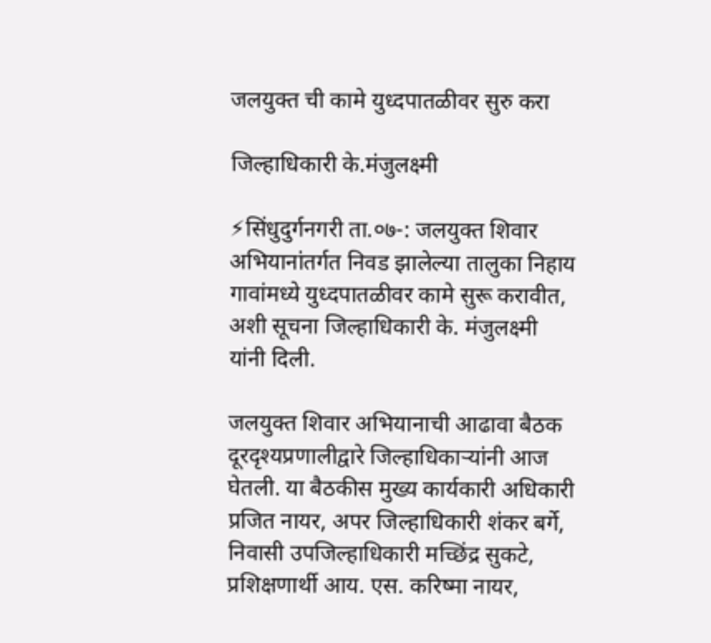जलयुक्त ची कामे युध्दपातळीवर सुरु करा

जिल्हाधिकारी के.मंजुलक्ष्मी

⚡सिंधुदुर्गनगरी ता.०७-: जलयुक्त शिवार अभियानांतर्गत निवड झालेल्या तालुका निहाय गावांमध्ये युध्दपातळीवर कामे सुरू करावीत, अशी सूचना जिल्हाधिकारी के. मंजुलक्ष्मी यांनी दिली.

जलयुक्त शिवार अभियानाची आढावा बैठक दूरदृश्यप्रणालीद्वारे जिल्हाधिकाऱ्यांनी आज घेतली. या बैठकीस मुख्य कार्यकारी अधिकारी प्रजित नायर, अपर जिल्हाधिकारी शंकर बर्गे, निवासी उपजिल्हाधिकारी मच्छिंद्र सुकटे, प्रशिक्षणार्थी आय. एस. करिष्मा नायर,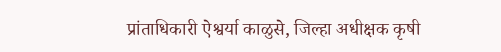प्रांताधिकारी ऐश्वर्या काळुसे, जिल्हा अधीक्षक कृषी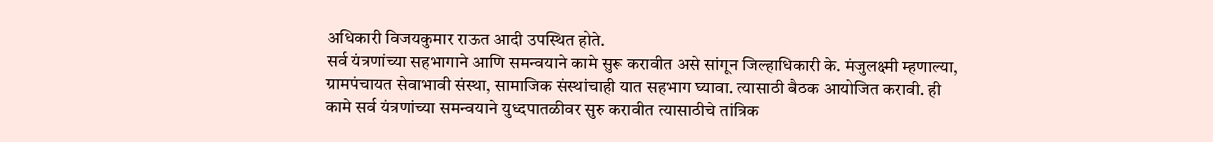अधिकारी विजयकुमार राऊत आदी उपस्थित होते.
सर्व यंत्रणांच्या सहभागाने आणि समन्वयाने कामे सुरू करावीत असे सांगून जिल्हाधिकारी के. मंजुलक्ष्मी म्हणाल्या, ग्रामपंचायत सेवाभावी संस्था, सामाजिक संस्थांचाही यात सहभाग घ्यावा. त्यासाठी बैठक आयोजित करावी. ही कामे सर्व यंत्रणांच्या समन्वयाने युध्दपातळीवर सुरु करावीत त्यासाठीचे तांत्रिक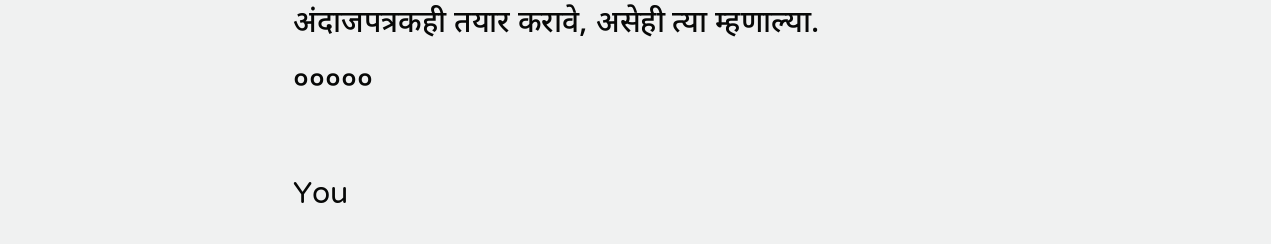अंदाजपत्रकही तयार करावे, असेही त्या म्हणाल्या.
०००००

You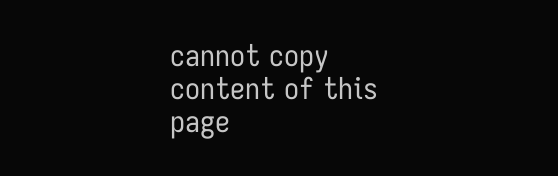cannot copy content of this page